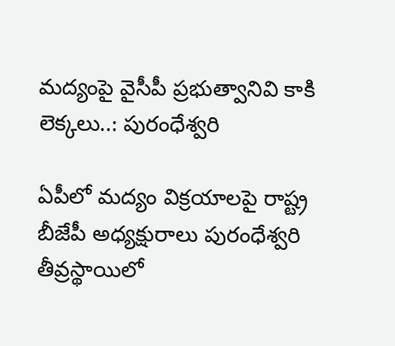మద్యంపై వైసీపీ ప్రభుత్వానివి కాకి లెక్కలు..: పురంధేశ్వరి

ఏపీలో మద్యం విక్రయాలపై రాష్ట్ర బీజేపీ అధ్యక్షురాలు పురంధేశ్వరి తీవ్రస్థాయిలో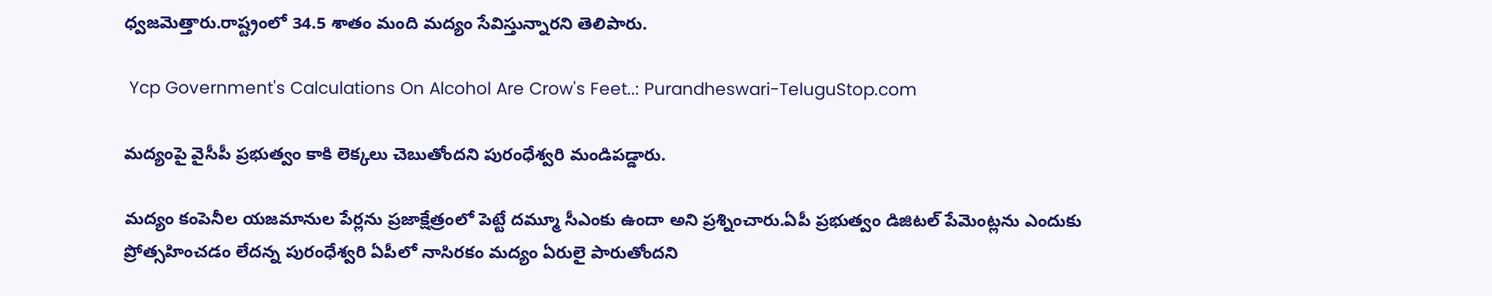ధ్వజమెత్తారు.రాష్ట్రంలో 34.5 శాతం మంది మద్యం సేవిస్తున్నారని తెలిపారు.

 Ycp Government's Calculations On Alcohol Are Crow's Feet..: Purandheswari-TeluguStop.com

మద్యంపై వైసీపీ ప్రభుత్వం కాకి లెక్కలు చెబుతోందని పురంధేశ్వరి మండిపడ్డారు.

మద్యం కంపెనీల యజమానుల పేర్లను ప్రజాక్షేత్రంలో పెట్టే దమ్మూ సీఎంకు ఉందా అని ప్రశ్నించారు.ఏపీ ప్రభుత్వం డిజిటల్ పేమెంట్లను ఎందుకు ప్రోత్సహించడం లేదన్న పురంధేశ్వరి ఏపీలో నాసిరకం మద్యం ఏరులై పారుతోందని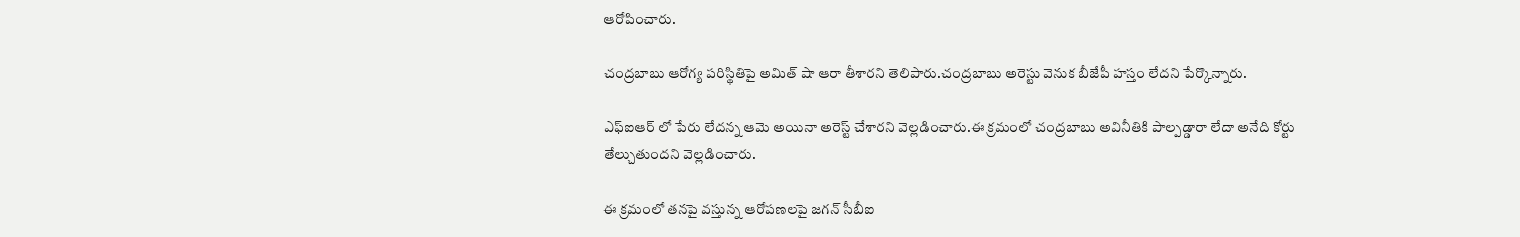ఆరోపించారు.

చంద్రబాబు ఆరోగ్య పరిస్థితిపై అమిత్ షా ఆరా తీశారని తెలిపారు.చంద్రబాబు అరెస్టు వెనుక బీజేపీ హస్తం లేదని పేర్కొన్నారు.

ఎఫ్ఐఆర్ లో పేరు లేదన్న ఆమె అయినా అరెస్ట్ చేశారని వెల్లడించారు.ఈ క్రమంలో చంద్రబాబు అవినీతికి పాల్పడ్డారా లేదా అనేది కోర్టు తేల్చుతుందని వెల్లడించారు.

ఈ క్రమంలో తనపై వస్తున్న ఆరోపణలపై జగన్ సీబీఐ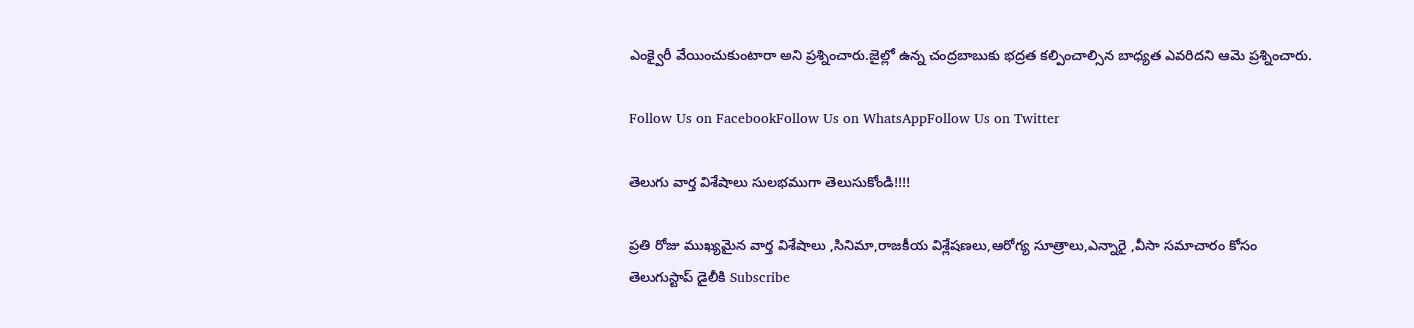ఎంక్వైరీ వేయించుకుంటారా అని ప్రశ్నించారు.జైల్లో ఉన్న చంద్రబాబుకు భద్రత కల్పించాల్సిన బాధ్యత ఎవరిదని ఆమె ప్రశ్నించారు.

Follow Us on FacebookFollow Us on WhatsAppFollow Us on Twitter

తెలుగు వార్త విశేషాలు సులభముగా తెలుసుకోండి!!!!

ప్రతి రోజు ముఖ్యమైన వార్త విశేషాలు ,సినిమా,రాజకీయ విశ్లేషణలు,ఆరోగ్య సూత్రాలు,ఎన్నారై ,వీసా సమాచారం కోసం తెలుగుస్టాప్ డైలీకి Subscribe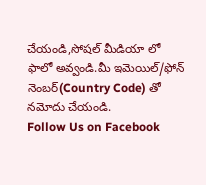చేయండి,సోషల్ మీడియా లో ఫాలో అవ్వండి.మీ ఇమెయిల్/ఫోన్ నెంబర్(Country Code) తో నమోదు చేయండి.
Follow Us on Facebook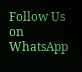Follow Us on WhatsApp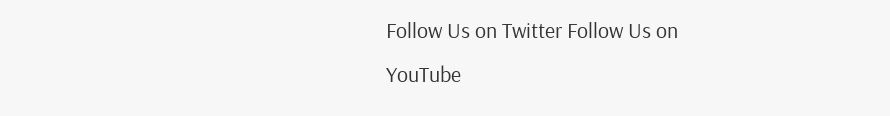Follow Us on Twitter Follow Us on YouTube